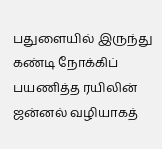பதுளையில் இருந்து கண்டி நோக்கிப் பயணித்த ரயிலின் ஜன்னல் வழியாகத்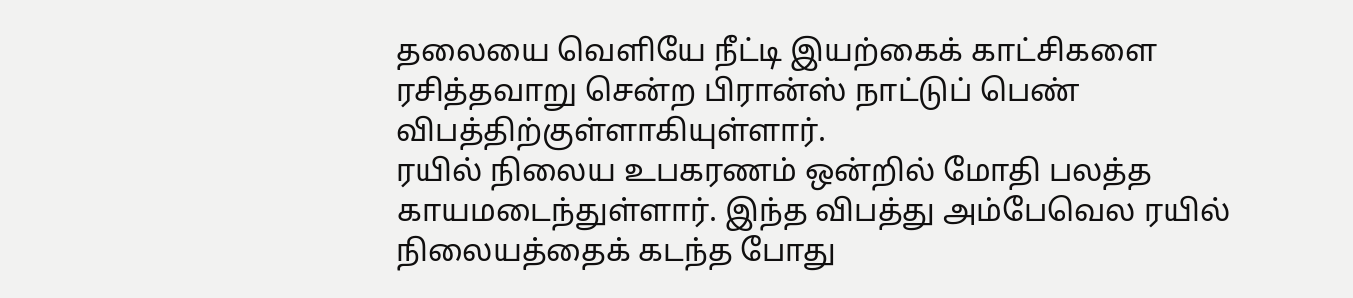தலையை வெளியே நீட்டி இயற்கைக் காட்சிகளை ரசித்தவாறு சென்ற பிரான்ஸ் நாட்டுப் பெண் விபத்திற்குள்ளாகியுள்ளார்.
ரயில் நிலைய உபகரணம் ஒன்றில் மோதி பலத்த காயமடைந்துள்ளார். இந்த விபத்து அம்பேவெல ரயில் நிலையத்தைக் கடந்த போது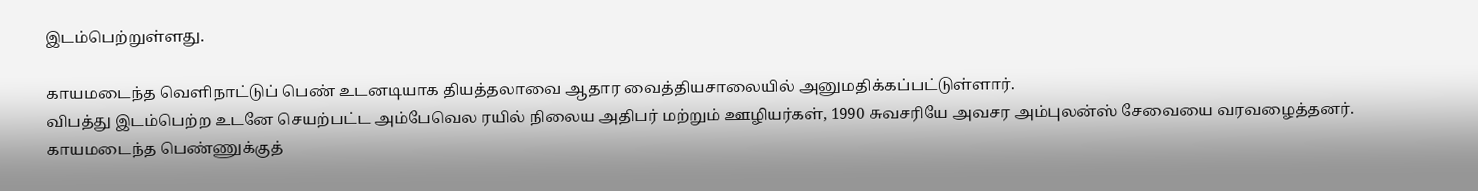இடம்பெற்றுள்ளது.

காயமடைந்த வெளிநாட்டுப் பெண் உடனடியாக தியத்தலாவை ஆதார வைத்தியசாலையில் அனுமதிக்கப்பட்டுள்ளார்.
விபத்து இடம்பெற்ற உடனே செயற்பட்ட அம்பேவெல ரயில் நிலைய அதிபர் மற்றும் ஊழியர்கள், 1990 சுவசரியே அவசர அம்புலன்ஸ் சேவையை வரவழைத்தனர்.
காயமடைந்த பெண்ணுக்குத்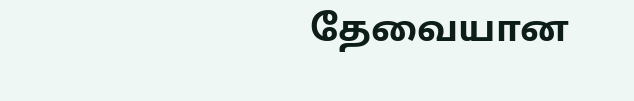தேவையான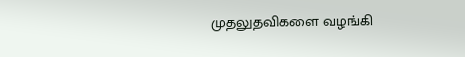முதலுதவிகளை வழங்கி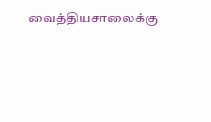வைத்தியசாலைக்கு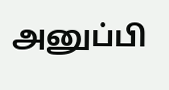அனுப்பி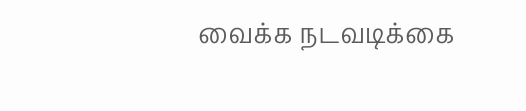வைக்க நடவடிக்கை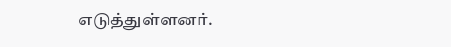எடுத்துள்ளனர்.